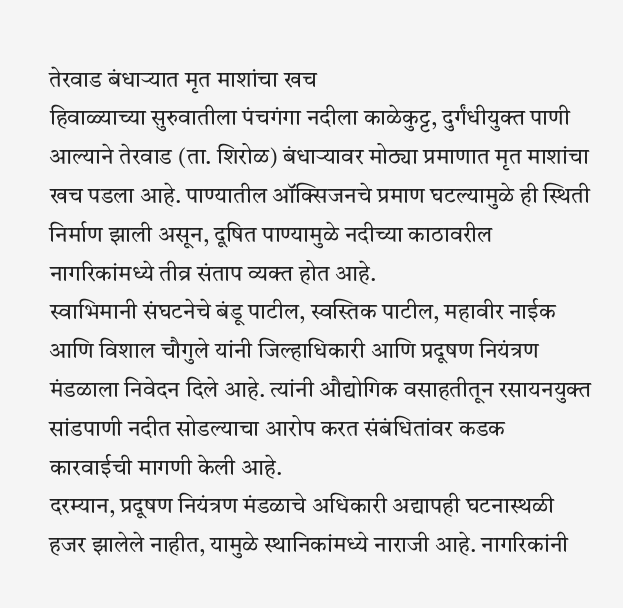तेरवाड बंधाऱ्यात मृत माशांचा खच
हिवाळ्याच्या सुरुवातीला पंचगंगा नदीला काळेकुट्ट, दुर्गंधीयुक्त पाणी आल्याने तेरवाड (ता. शिरोळ) बंधाऱ्यावर मोठ्या प्रमाणात मृत माशांचा खच पडला आहे. पाण्यातील ऑक्सिजनचे प्रमाण घटल्यामुळे ही स्थिती निर्माण झाली असून, दूषित पाण्यामुळे नदीच्या काठावरील नागरिकांमध्ये तीव्र संताप व्यक्त होत आहे.
स्वाभिमानी संघटनेचे बंडू पाटील, स्वस्तिक पाटील, महावीर नाईक आणि विशाल चौगुले यांनी जिल्हाधिकारी आणि प्रदूषण नियंत्रण मंडळाला निवेदन दिले आहे. त्यांनी औद्योगिक वसाहतीतून रसायनयुक्त सांडपाणी नदीत सोडल्याचा आरोप करत संबंधितांवर कडक कारवाईची मागणी केली आहे.
दरम्यान, प्रदूषण नियंत्रण मंडळाचे अधिकारी अद्यापही घटनास्थळी हजर झालेले नाहीत, यामुळे स्थानिकांमध्ये नाराजी आहे. नागरिकांनी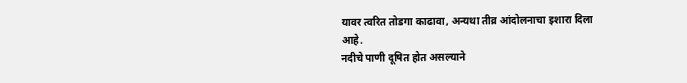यावर त्वरित तोडगा काढावा, अन्यथा तीव्र आंदोलनाचा इशारा दिला आहे.
नदीचे पाणी दूषित होत असल्याने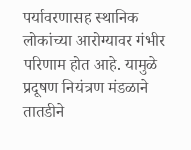पर्यावरणासह स्थानिक लोकांच्या आरोग्यावर गंभीर परिणाम होत आहे. यामुळे प्रदूषण नियंत्रण मंडळाने तातडीने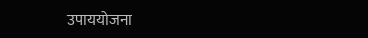उपाययोजना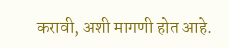करावी, अशी मागणी होत आहे.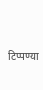टिप्पण्या